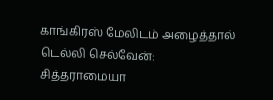காங்கிரஸ் மேலிடம் அழைத்தால் டெல்லி செல்வேன்: சித்தராமையா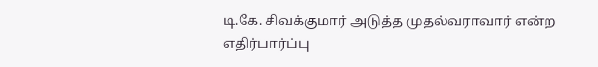டி.கே. சிவக்குமார் அடுத்த முதல்வராவார் என்ற எதிர்பார்ப்பு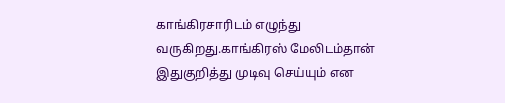காங்கிரசாரிடம் எழுந்து வருகிறது.காங்கிரஸ் மேலிடம்தான் இதுகுறித்து முடிவு செய்யும் என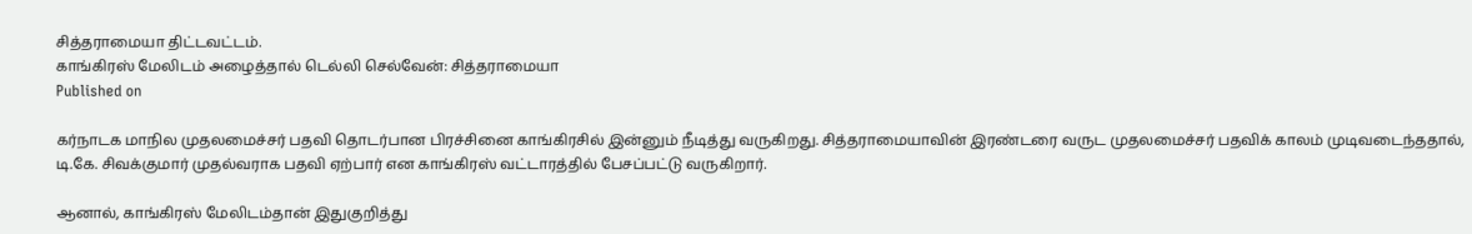சித்தராமையா திட்டவட்டம்.
காங்கிரஸ் மேலிடம் அழைத்தால் டெல்லி செல்வேன்: சித்தராமையா
Published on

கர்நாடக மாநில முதலமைச்சர் பதவி தொடர்பான பிரச்சினை காங்கிரசில் இன்னும் நீடித்து வருகிறது. சித்தராமையாவின் இரண்டரை வருட முதலமைச்சர் பதவிக் காலம் முடிவடைந்ததால், டி.கே. சிவக்குமார் முதல்வராக பதவி ஏற்பார் என காங்கிரஸ் வட்டாரத்தில் பேசப்பட்டு வருகிறார்.

ஆனால், காங்கிரஸ் மேலிடம்தான் இதுகுறித்து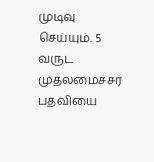முடிவு செய்யும். 5 வருட முதலமைச்சர் பதவியை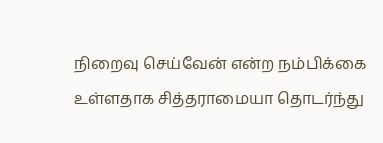நிறைவு செய்வேன் என்ற நம்பிக்கை உள்ளதாக சித்தராமையா தொடர்ந்து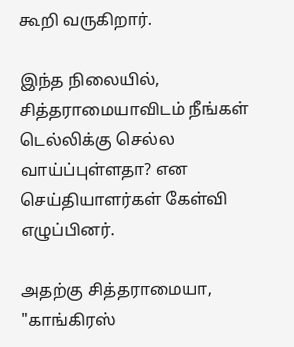கூறி வருகிறார்.

இந்த நிலையில், சித்தராமையாவிடம் நீங்கள் டெல்லிக்கு செல்ல வாய்ப்புள்ளதா? என செய்தியாளர்கள் கேள்வி எழுப்பினர்.

அதற்கு சித்தராமையா, "காங்கிரஸ்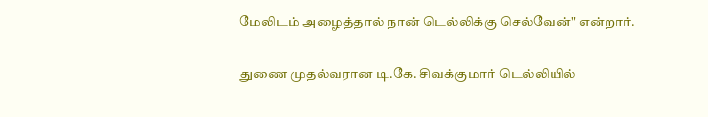மேலிடம் அழைத்தால் நான் டெல்லிக்கு செல்வேன்" என்றார்.

துணை முதல்வரான டி.கே. சிவக்குமார் டெல்லியில்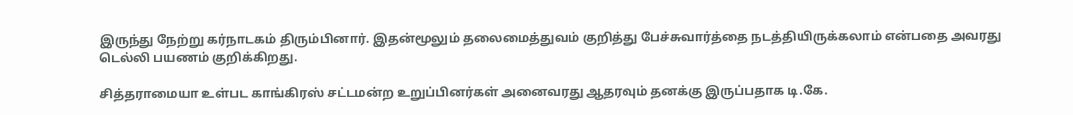இருந்து நேற்று கர்நாடகம் திரும்பினார். இதன்மூலும் தலைமைத்துவம் குறித்து பேச்சுவார்த்தை நடத்தியிருக்கலாம் என்பதை அவரது டெல்லி பயணம் குறிக்கிறது.

சித்தராமையா உள்பட காங்கிரஸ் சட்டமன்ற உறுப்பினர்கள் அனைவரது ஆதரவும் தனக்கு இருப்பதாக டி.கே.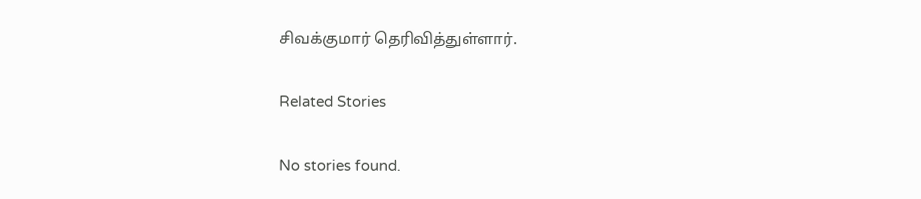சிவக்குமார் தெரிவித்துள்ளார்.

Related Stories

No stories found.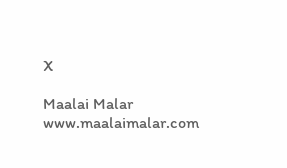X

Maalai Malar
www.maalaimalar.com